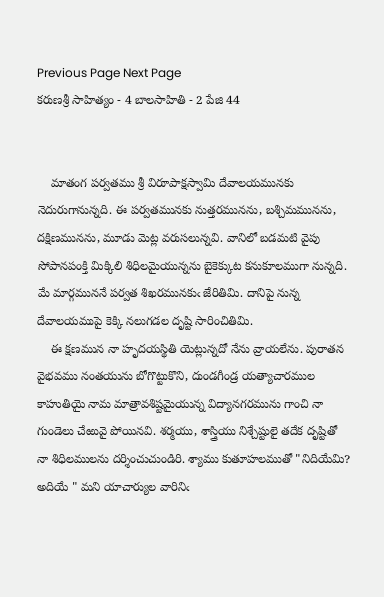Previous Page Next Page
కరుణశ్రీ సాహిత్యం - 4 బాలసాహితి - 2 పేజి 44


    మాతంగ పర్వతము శ్రీ విరూపాక్షస్వామి దేవాలయమునకు నెదురుగానున్నది. ఈ పర్వతమునకు నుత్తరమునను, బశ్చిమమునను, దక్షిణమునను, మూడు మెట్ల వరుసలున్నవి. వానిలో బడమటి వైపు సోపానపంక్తి మిక్కిలి శిధిలమైయున్నను బైకెక్కుట కనుకూలముగా నున్నది. మే మార్గముననే పర్వత శిఖరమునకుఁ జేరితిమి. దానిపై నున్న దేవాలయముపై కెక్కి నలుగడల దృష్టి సారించితిమి.
    ఈ క్షణమున నా హృదయస్థితి యెట్లున్నదో నేను వ్రాయలేను. పురాతన వైభవము నంతయును బోగొట్టుకొని, దుండగీండ్ర యత్యాచారముల కాహుతియై నామ మాత్రావశిష్టమైయున్న విద్యానగరమును గాంచి నా గుండెలు చేఱువై పోయినవి. శర్మయు, శాస్త్రియు నిశ్చేష్టులై తదేక దృష్టితో నా శిధిలములను దర్శించుచుండిరి. శ్యాము కుతూహలముతో "నిదియేమి? అదియే " మని యాచార్యుల వారినిఁ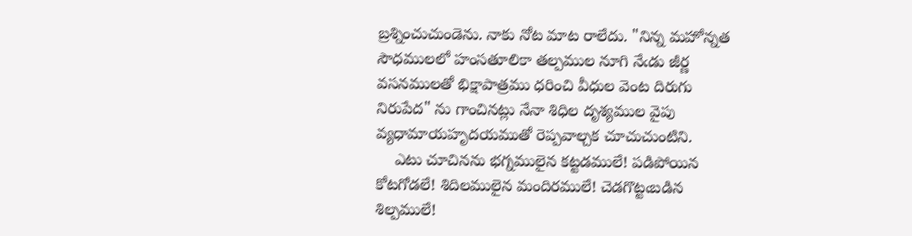బ్రశ్నించుచుండెను. నాకు నోట మాట రాలేదు. "నిన్న మహోన్నత సౌధములలో హంసతూలికా తల్పముల నూగి నేఁడు జీర్ణ వసనములతో భిక్షాపాత్రము ధరించి వీధుల వెంట దిరుగు నిరుపేద" ను గాంచినట్లు నేనా శిధిల దృశ్యముల వైపు వ్యధామాయహృదయముతో రెప్పవాల్చక చూచుచుంటిని.
    ఎటు చూచినను భగ్నములైన కట్టడములే! పడిపోయిన కోటగోడలే! శిదిలములైన మందిరములే! చెడగొట్టఁబడిన శిల్పములే!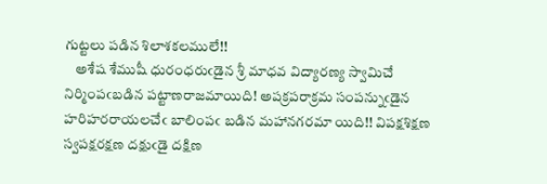గుట్టలు పడిన శిలాశకలములే!!
    అశేష శేముషీ ధురంధరుఁడైన శ్రీ మాధవ విద్యారణ్య స్వామిచే నిర్మింపఁబడిన పట్టాణరాజమాయిది! అపక్రపరాక్రమ సంపన్నుఁడైన హరిహరరాయలచేఁ బాలింపఁ బడిన మహానగరమా యిది!! విపక్షశిక్షణ స్వపక్షరక్షణ దక్షుఁడై దక్షిణ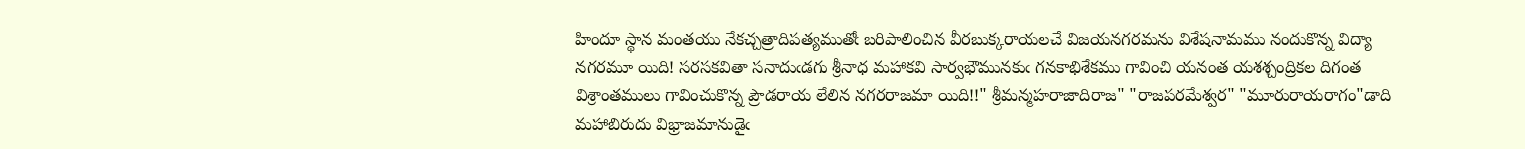హిందూ స్థాన మంతయు నేకచ్చత్రాదిపత్యముతోఁ బరిపాలించిన వీరబుక్కరాయలచే విజయనగరమను విశేషనామము నందుకొన్న విద్యా నగరమూ యిది! సరసకవితా సనాదుఁడగు శ్రీనాధ మహాకవి సార్వభౌమునకుఁ గనకాభిశేకము గావించి యనంత యశశ్చంద్రికల దిగంత విశ్రాంతములు గావించుకొన్న ప్రౌడరాయ లేలిన నగరరాజమా యిది!!" శ్రీమన్మహరాజాదిరాజ" "రాజపరమేశ్వర" "మూరురాయరాగం"డాది మహాబిరుదు విభ్రాజమానుడైఁ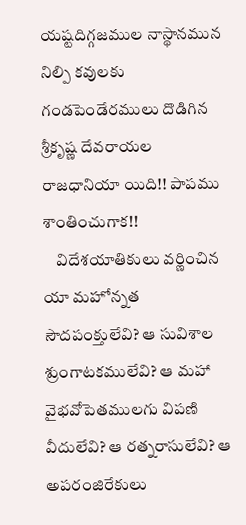యష్టదిగ్గజముల నాస్థానమున నిల్పి కవులకు గండపెండేరములు దొడిగిన శ్రీకృష్ణ దేవరాయల రాజధానియా యిది!! పాపము శాంతించుగాక!!
    విదేశయాతికులు వర్ణించిన యా మహోన్నత సౌదపంక్తులేవి? ఆ సువిశాల శ్రుంగాటకములేవి? ఆ మహా వైభవోపెతములగు విపణి వీదులేవి? ఆ రత్నరాసులేవి? ఆ అపరంజిరేకులు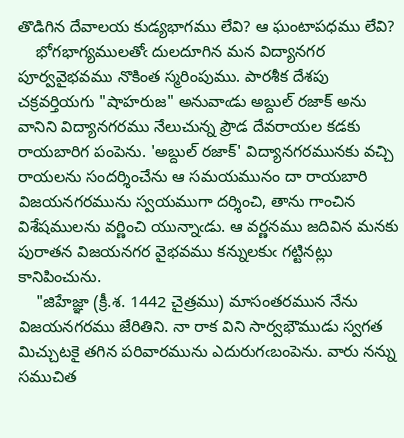తొడిగిన దేవాలయ కుడ్యభాగము లేవి? ఆ ఘంటాపధము లేవి?
    భోగభాగ్యములతోఁ దులదూగిన మన విద్యానగర పూర్వవైభవము నొకింత స్మరింపుము. పారశీక దేశపు చక్రవర్తియగు "షాహరుజ" అనువాఁడు అబ్దుల్ రజాక్ అను వానిని విద్యానగరము నేలుచున్న ప్రౌడ దేవరాయల కడకు రాయబారిగ పంపెను. 'అబ్దుల్ రజాక్' విద్యానగరమునకు వచ్చి రాయలను సందర్శించేను ఆ సమయమునం దా రాయబారి విజయనగరమును స్వయముగా దర్శించి, తాను గాంచిన విశేషములను వర్ణించి యున్నాఁడు. ఆ వర్ణనము జదివిన మనకు పురాతన విజయనగర వైభవము కన్నులకుఁ గట్టినట్లు కానిపించును.
    "జిహేజ్ఞా (క్రీ.శ. 1442 చైత్రము) మాసంతరమున నేను విజయనగరము జేరితిని. నా రాక విని సార్వభౌముడు స్వగత మిచ్చుటకై తగిన పరివారమును ఎదురుగఁబంపెను. వారు నన్ను సముచిత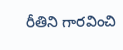రీతిని గారవించి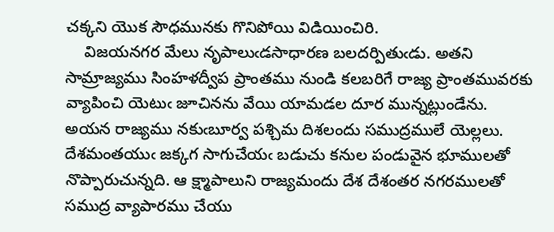చక్కని యొక సౌధమునకు గొనిపోయి విడియించిరి.
    విజయనగర మేలు నృపాలుఁడసాధారణ బలదర్పితుఁడు. అతని సామ్రాజ్యము సింహళద్వీప ప్రాంతము నుండి కలబరిగే రాజ్య ప్రాంతమువరకు వ్యాపించి యెటుఁ జూచినను వేయి యామడల దూర మున్నట్లుండేను. అయన రాజ్యము నకుఁబూర్వ పశ్చిమ దిశలందు సముద్రములే యెల్లలు. దేశమంతయుఁ జక్కగ సాగుచేయఁ బడుచు కనుల పండువైన భూములతో నొప్పారుచున్నది. ఆ క్ష్మాపాలుని రాజ్యమందు దేశ దేశంతర నగరములతో సముద్ర వ్యాపారము చేయు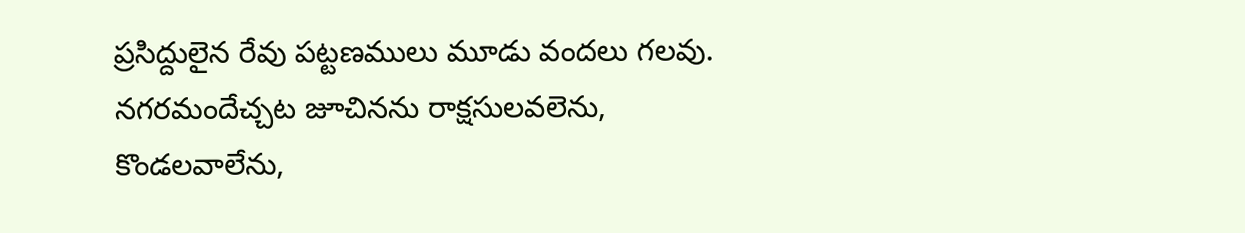ప్రసిద్దులైన రేవు పట్టణములు మూడు వందలు గలవు. నగరమందేచ్చట జూచినను రాక్షసులవలెను, కొండలవాలేను,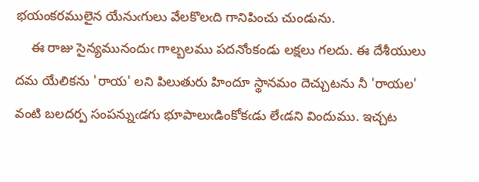భయంకరములైన యేనుఁగులు వేలకొలఁది గానిపించు చుండును.
    ఈ రాజు సైన్యమునందుఁ గాల్బలము పదనోంకండు లక్షలు గలదు. ఈ దేశీయులు దమ యేలికను 'రాయ' లని పిలుతురు హిందూ స్థానమం దెచ్చుటను నీ 'రాయల' వంటి బలదర్ప సంపన్నుఁడగు భూపాలుఁడింకోకఁడు లేఁడని విందుము. ఇచ్చట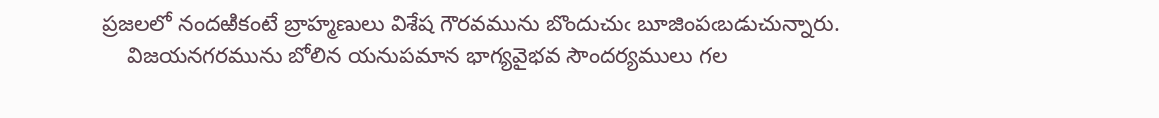ప్రజలలో నందఱికంటే బ్రాహ్మణులు విశేష గౌరవమును బొందుచుఁ బూజింపఁబడుచున్నారు.
    విజయనగరమును బోలిన యనుపమాన భాగ్యవైభవ సౌందర్యములు గల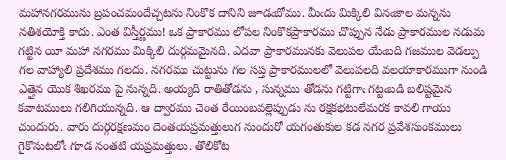మహానగరమును బ్రపంచమందేచ్చటను నింకొక దానిని జూడఁబోము. మీఁదు మిక్కిలి వినఁజాల మన్నను నతిశయోక్తి కాదు. ఎంత విస్తీర్ణము! ఒక ప్రాకారము లోపల నింకొకప్రాకారము చొప్పున నేడు ప్రాకారముల నడుమ గట్టిన యీ మహా నగరము మిక్కిలి దుర్గమమైనది. ఎదవా ప్రాకారమునకు వెలుపల యేఁబది గజముల వెడల్పు గల వాహ్యాలి ప్రదేశము గలదు. నగరము చుట్టును గల సప్త ప్రాకారములలో వెలుపలది వలయాకారముగా నుండి ఎత్తైన యొక శిఖరము పై నున్నది. అయ్యది రాతితోడను , సున్నము తోడను గట్టిగాఁ గట్టఁబడి బలిష్టమైన కవాటములు గలిగియున్నది. ఆ ద్వారము చెంత రేయింబవల్లెప్పుడు ను రక్షకభటులేమరక కావలి గాయు చుందురు. వారు దుర్గరక్షణమం దెంతయప్రమత్తులుగ నుందురో యగంతుకుల కడ నగర ప్రవేశసుంకములు గైకొనుటలోఁ గూడ నంతటి యప్రమత్తులు. తొలికోట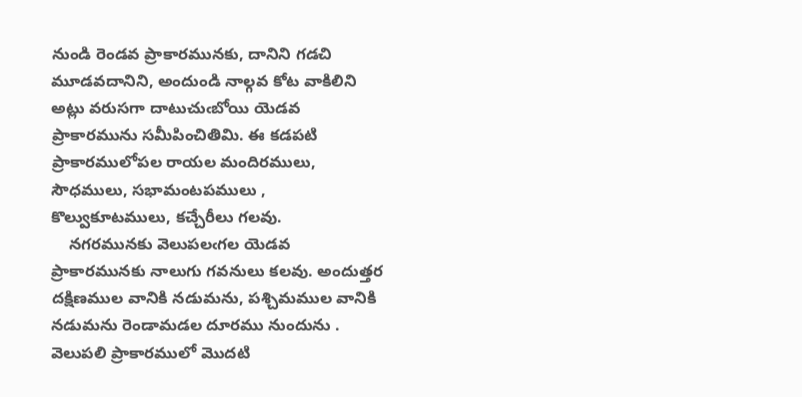నుండి రెండవ ప్రాకారమునకు, దానిని గడచి మూడవదానిని, అందుండి నాల్గవ కోట వాకిలిని అట్లు వరుసగా దాటుచుఁబోయి యెడవ ప్రాకారమును సమీపించితిమి. ఈ కడపటి ప్రాకారములోపల రాయల మందిరములు, సౌధములు, సభామంటపములు , కొల్వుకూటములు, కచ్చేరీలు గలవు.
    నగరమునకు వెలుపలఁగల యెడవ ప్రాకారమునకు నాలుగు గవనులు కలవు. అందుత్తర దక్షిణముల వానికి నడుమను, పశ్చిమముల వానికి నడుమను రెండామడల దూరము నుందును . వెలుపలి ప్రాకారములో మొదటి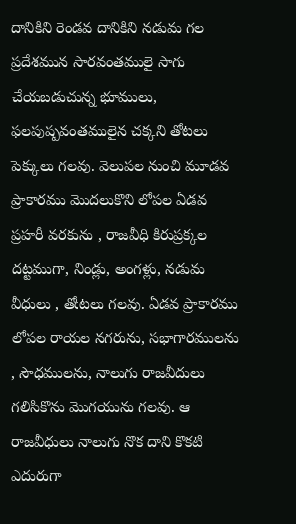దానికిని రెండవ దానికిని నడుమ గల ప్రదేశమున సారవంతములై సాగు చేయబడుచున్న భూములు, ఫలపుష్పవంతములైన చక్కని తోటలు పెక్కులు గలవు. వెలుపల నుంచి మూడవ ప్రాకారము మొదలుకొని లోపల ఏడవ ప్రహరీ వరకును , రాజవీధి కిరుప్రక్కల దట్టముగా, నిండ్లు, అంగళ్లు, నడుమ వీధులు , తోఁటలు గలవు. ఏడవ ప్రాకారము లోపల రాయల నగరును, సభాగారములను , సౌధములను, నాలుగు రాజవీదులు గలిసికొను మొగయును గలవు. ఆ రాజవీధులు నాలుగు నొక దాని కొకటి ఎదురుగా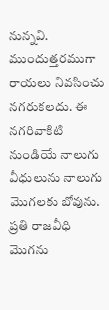నున్నవి. ముందుత్తరముగా రాయలు నివసించు నగరుకలదు. ఈ నగరివాకిటి నుండియే నాలుగు వీధులును నాలుగు మొగలకు బోవును. ప్రతి రాజవీధి మొగను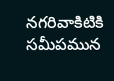నగరివాకిటికి సమీపమున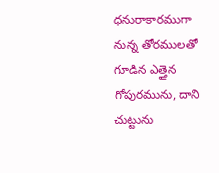ధనురాకారముగా నున్న తోరములతో గూడిన ఎత్తైన గోపురమును, దాని చుట్టును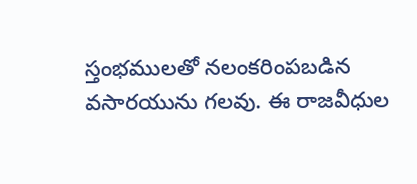స్తంభములతో నలంకరింపబడిన వసారయును గలవు. ఈ రాజవీధుల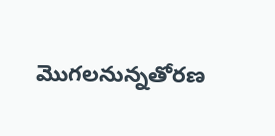మొగలనున్నతోరణ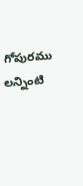గోపురము లన్నింటి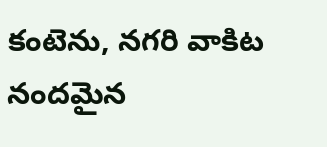కంటెను, నగరి వాకిట నందమైన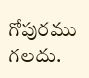గోపురము గలదు.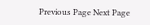Previous Page Next Page